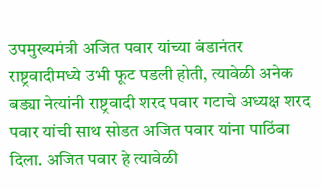उपमुख्यमंत्री अजित पवार यांच्या बंडानंतर राष्ट्रवादीमध्ये उभी फूट पडली होती, त्यावेळी अनेक बड्या नेत्यांनी राष्ट्रवादी शरद पवार गटाचे अध्यक्ष शरद पवार यांची साथ सोडत अजित पवार यांना पाठिंबा दिला. अजित पवार हे त्यावेळी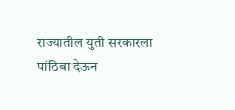राज्यातील युती सरकारला पांठिबा देऊन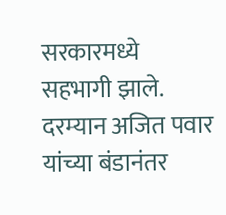सरकारमध्ये सहभागी झाले. दरम्यान अजित पवार यांच्या बंडानंतर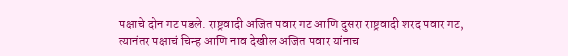पक्षाचे दोन गट पडले. राष्ट्रवादी अजित पवार गट आणि दुसरा राष्ट्रवादी शरद पवार गट, त्यानंतर पक्षाचं चिन्ह आणि नाव देखील अजित पवार यांनाच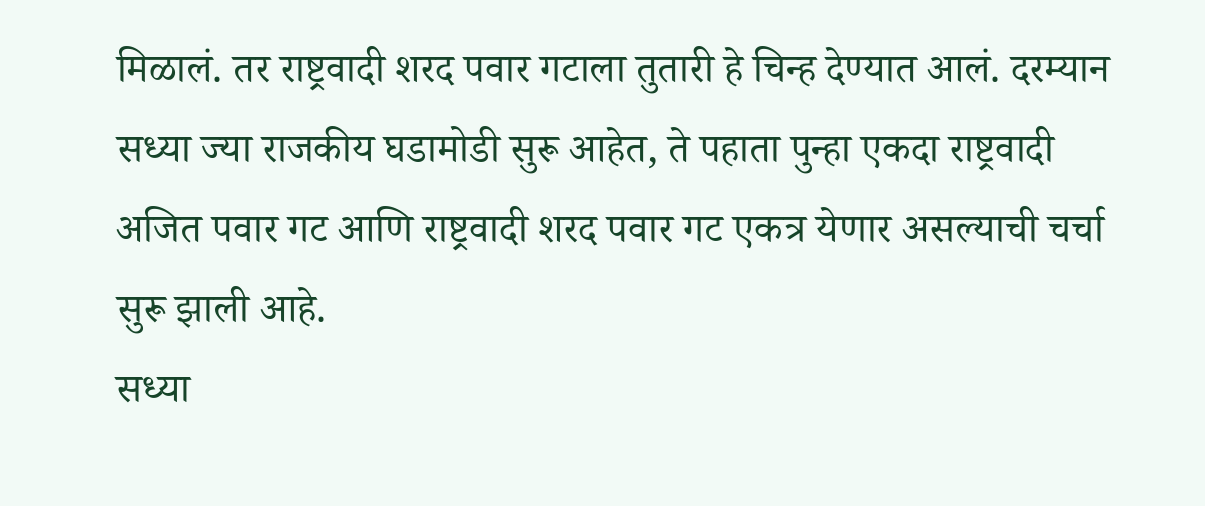मिळालं. तर राष्ट्रवादी शरद पवार गटाला तुतारी हे चिन्ह देण्यात आलं. दरम्यान सध्या ज्या राजकीय घडामोडी सुरू आहेत, ते पहाता पुन्हा एकदा राष्ट्रवादी अजित पवार गट आणि राष्ट्रवादी शरद पवार गट एकत्र येणार असल्याची चर्चा सुरू झाली आहे.
सध्या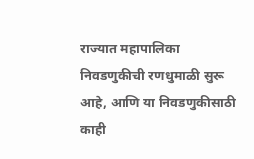राज्यात महापालिका निवडणुकीची रणधुमाळी सुरू आहे, आणि या निवडणुकीसाठी काही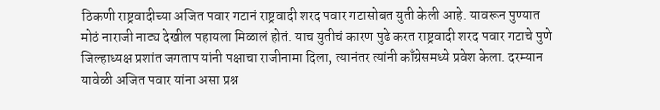ठिकणी राष्ट्रवादीच्या अजित पवार गटानं राष्ट्रवादी शरद पवार गटासोबत युती केली आहे. यावरून पुण्यात मोठं नाराजी नाट्य देखील पहायला मिळालं होतं. याच युतीचं कारण पुढे करत राष्ट्रवादी शरद पवार गटाचे पुणे जिल्हाध्यक्ष प्रशांत जगताप यांनी पक्षाचा राजीनामा दिला, त्यानंतर त्यांनी काँग्रेसमध्ये प्रवेश केला. दरम्यान यावेळी अजित पवार यांना असा प्रश्न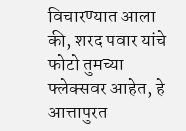विचारण्यात आला की, शरद पवार यांचे फोटो तुमच्या फ्लेक्सवर आहेत, हे आत्तापुरत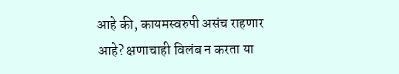आहे की, कायमस्वरुपी असंच राहणार आहे? क्षणाचाही विलंब न करता या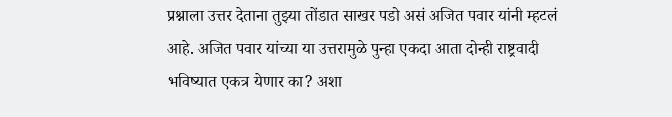प्रश्नाला उत्तर देताना तुझ्या तोंडात साखर पडो असं अजित पवार यांनी म्हटलं आहे. अजित पवार यांच्या या उत्तरामुळे पुन्हा एकदा आता दोन्ही राष्ट्रवादी भविष्यात एकत्र येणार का? अशा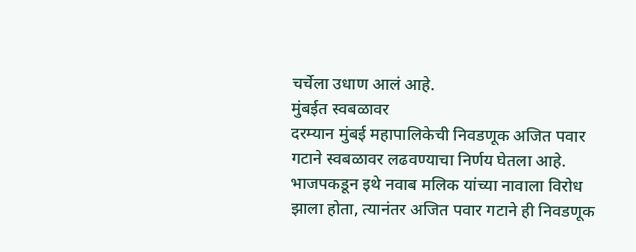चर्चेला उधाण आलं आहे.
मुंबईत स्वबळावर
दरम्यान मुंबई महापालिकेची निवडणूक अजित पवार गटाने स्वबळावर लढवण्याचा निर्णय घेतला आहे. भाजपकडून इथे नवाब मलिक यांच्या नावाला विरोध झाला होता, त्यानंतर अजित पवार गटाने ही निवडणूक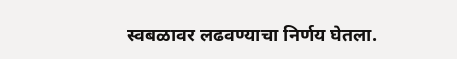स्वबळावर लढवण्याचा निर्णय घेतला.